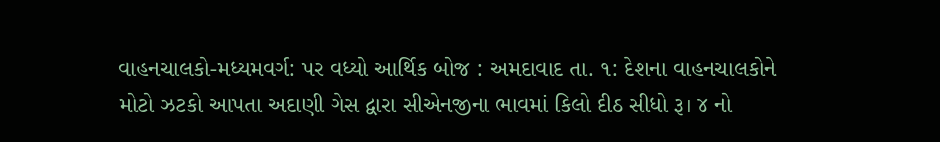વાહનચાલકો-મધ્યમવર્ગ: પર વધ્યો આર્થિક બોજ : અમદાવાદ તા. ૧: દેશના વાહનચાલકોને મોટો ઝટકો આપતા અદાણી ગેસ દ્વારા સીએનજીના ભાવમાં કિલો દીઠ સીધો રૂ। ૪ નો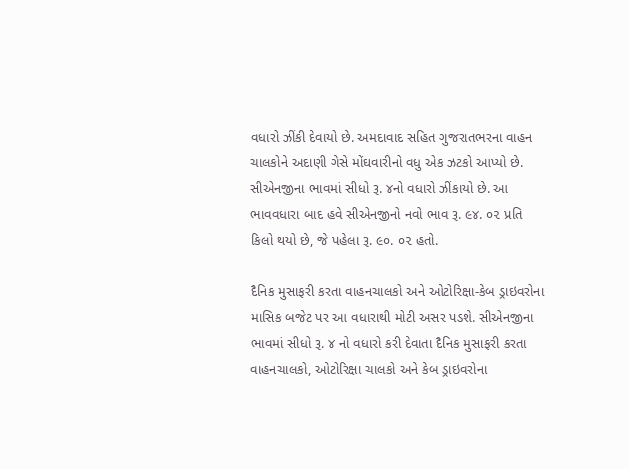વધારો ઝીંકી દેવાયો છે. અમદાવાદ સહિત ગુજરાતભરના વાહન ચાલકોને અદાણી ગેસે મોંઘવારીનો વધુ એક ઝટકો આપ્યો છે. સીએનજીના ભાવમાં સીધો રૂ. ૪નો વધારો ઝીંકાયો છે. આ ભાવવધારા બાદ હવે સીએનજીનો નવો ભાવ રૂ. ૯૪. ૦૨ પ્રતિ કિલો થયો છે, જે પહેલા રૂ. ૯૦. ૦૨ હતો.

દૈનિક મુસાફરી કરતા વાહનચાલકો અને ઓટોરિક્ષા-કેબ ડ્રાઇવરોના માસિક બજેટ પર આ વધારાથી મોટી અસર પડશે. સીએનજીના ભાવમાં સીધો રૂ. ૪ નો વધારો કરી દેવાતા દૈનિક મુસાફરી કરતા વાહનચાલકો, ઓટોરિક્ષા ચાલકો અને કેબ ડ્રાઇવરોના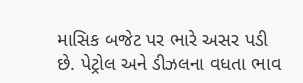માસિક બજેટ પર ભારે અસર પડી છે. પેટ્રોલ અને ડીઝલના વધતા ભાવ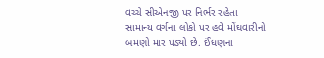વચ્ચે સીએનજી પર નિર્ભર રહેતા સામાન્ય વર્ગના લોકો પર હવે મોંઘવારીનો બમણો માર પડ્યો છે. ઈંધણના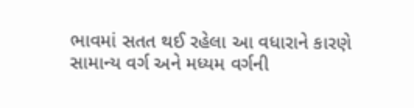ભાવમાં સતત થઈ રહેલા આ વધારાને કારણે સામાન્ય વર્ગ અને મધ્યમ વર્ગની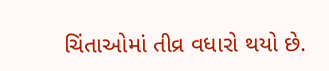ચિંતાઓમાં તીવ્ર વધારો થયો છે.